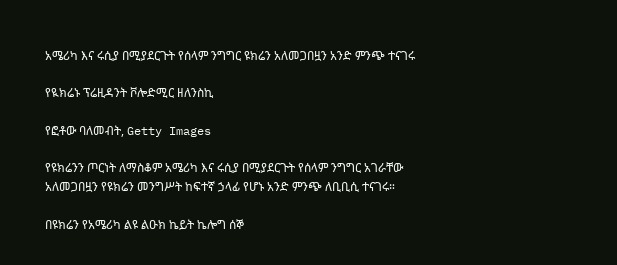አሜሪካ እና ሩሲያ በሚያደርጉት የሰላም ንግግር ዩክሬን አለመጋበዟን አንድ ምንጭ ተናገሩ

የዪክሬኑ ፕሬዚዳንት ቮሎድሚር ዘለንስኪ

የፎቶው ባለመብት, Getty Images

የዩክሬንን ጦርነት ለማስቆም አሜሪካ እና ሩሲያ በሚያደርጉት የሰላም ንግግር አገራቸው አለመጋበዟን የዩክሬን መንግሥት ከፍተኛ ኃላፊ የሆኑ አንድ ምንጭ ለቢቢሲ ተናገሩ።

በዩክሬን የአሜሪካ ልዩ ልዑክ ኬይት ኬሎግ ሰኞ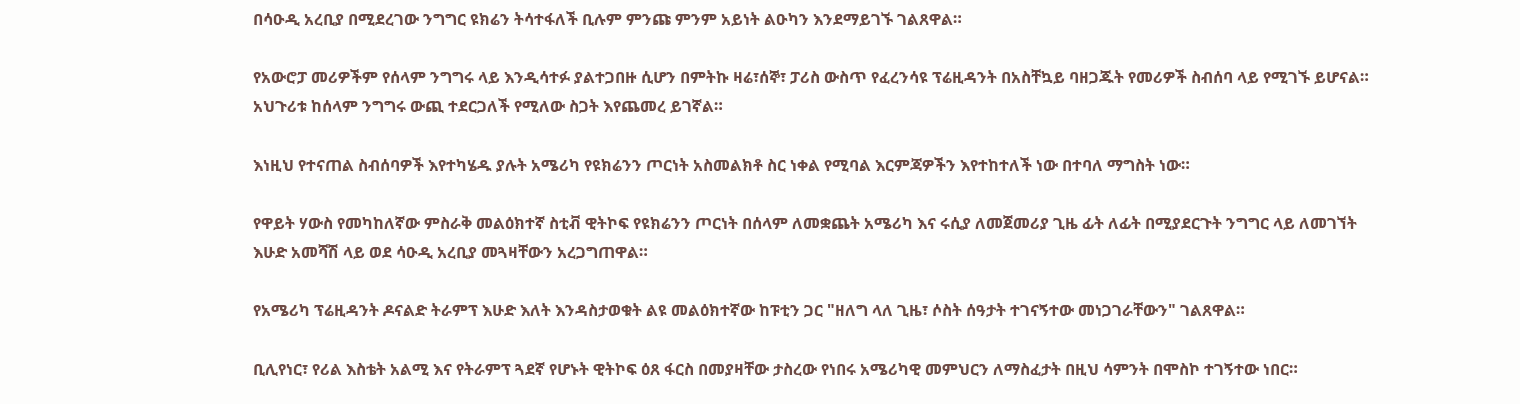በሳዑዲ አረቢያ በሚደረገው ንግግር ዩክሬን ትሳተፋለች ቢሉም ምንጩ ምንም አይነት ልዑካን እንደማይገኙ ገልጸዋል።

የአውሮፓ መሪዎችም የሰላም ንግግሩ ላይ እንዲሳተፉ ያልተጋበዙ ሲሆን በምትኩ ዛሬ፣ሰኞ፣ ፓሪስ ውስጥ የፈረንሳዩ ፕሬዚዳንት በአስቸኳይ ባዘጋጁት የመሪዎች ስብሰባ ላይ የሚገኙ ይሆናል። አህጉሪቱ ከሰላም ንግግሩ ውጪ ተደርጋለች የሚለው ስጋት እየጨመረ ይገኛል።

እነዚህ የተናጠል ስብሰባዎች እየተካሄዱ ያሉት አሜሪካ የዩክሬንን ጦርነት አስመልክቶ ስር ነቀል የሚባል እርምጃዎችን እየተከተለች ነው በተባለ ማግስት ነው።

የዋይት ሃውስ የመካከለኛው ምስራቅ መልዕክተኛ ስቲቭ ዊትኮፍ የዩክሬንን ጦርነት በሰላም ለመቋጨት አሜሪካ እና ሩሲያ ለመጀመሪያ ጊዜ ፊት ለፊት በሚያደርጉት ንግግር ላይ ለመገኘት እሁድ አመሻሽ ላይ ወደ ሳዑዲ አረቢያ መጓዛቸውን አረጋግጠዋል።

የአሜሪካ ፕሬዚዳንት ዶናልድ ትራምፕ እሁድ እለት እንዳስታወቁት ልዩ መልዕክተኛው ከፑቲን ጋር "ዘለግ ላለ ጊዜ፣ ሶስት ሰዓታት ተገናኝተው መነጋገራቸውን" ገልጸዋል።

ቢሊየነር፣ የሪል እስቴት አልሚ እና የትራምፕ ጓደኛ የሆኑት ዊትኮፍ ዕጸ ፋርስ በመያዛቸው ታስረው የነበሩ አሜሪካዊ መምህርን ለማስፈታት በዚህ ሳምንት በሞስኮ ተገኝተው ነበር።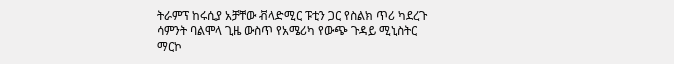ትራምፕ ከሩሲያ አቻቸው ቭላድሚር ፑቲን ጋር የስልክ ጥሪ ካደረጉ ሳምንት ባልሞላ ጊዜ ውስጥ የአሜሪካ የውጭ ጉዳይ ሚኒስትር ማርኮ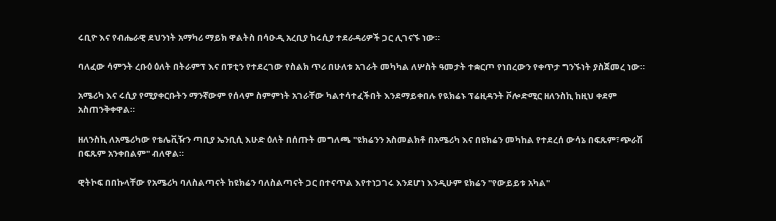ሩቢዮ እና የብሔራዊ ደህንነት አማካሪ ማይክ ዋልትስ በሳዑዲ አረቢያ ከሩሲያ ተደራዳሪዎች ጋር ሊገናኙ ነው።

ባለፈው ሳምንት ረቡዕ ዕለት በትራምፕ እና በፑቲን የተደረገው የስልክ ጥሪ በሁለቱ አገራት መካካል ለሦስት ዓመታት ተቋርጦ የነበረውን የቀጥታ ግንኙነት ያስጀመረ ነው።

አሜሪካ እና ሩሲያ የሚያቀርቡትን ማንኛውም የሰላም ስምምነት አገራቸው ካልተሳተፈችበት እንደማይቀበሉ የዪክሬኑ ፕሬዚዳንት ቮሎድሚር ዘለንስኪ ከዚህ ቀደም አስጠንቅቀዋል።

ዘለንስኪ ለአሜሪካው የቴሌቪዥን ጣቢያ ኤንቢሲ እሁድ ዕለት በሰጡት መግለጫ "ዩክሬንን አስመልክቶ በአሜሪካ እና በዩክሬን መካከል የተደረሰ ውሳኔ በፍጹም፣ጭራሽ በፍጹም አንቀበልም" ብለዋል።

ዊትኮፍ በበኩላቸው የአሜሪካ ባለስልጣናት ከዩክሬን ባለስልጣናት ጋር በተናጥል እየተነጋገሩ እንደሆነ እንዲሁም ዩክሬን "የውይይቱ አካል"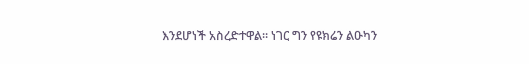እንደሆነች አስረድተዋል። ነገር ግን የዩክሬን ልዑካን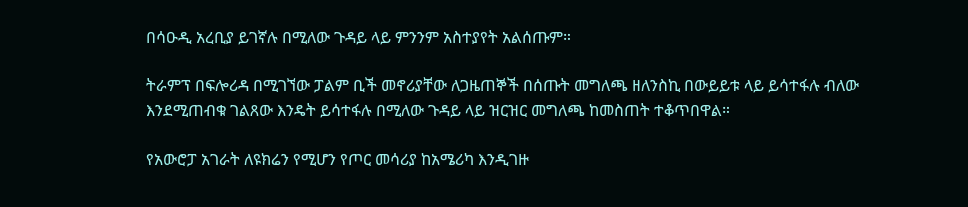በሳዑዲ አረቢያ ይገኛሉ በሚለው ጉዳይ ላይ ምንንም አስተያየት አልሰጡም።

ትራምፕ በፍሎሪዳ በሚገኘው ፓልም ቢች መኖሪያቸው ለጋዜጠኞች በሰጡት መግለጫ ዘለንስኪ በውይይቱ ላይ ይሳተፋሉ ብለው እንደሚጠብቁ ገልጸው እንዴት ይሳተፋሉ በሚለው ጉዳይ ላይ ዝርዝር መግለጫ ከመስጠት ተቆጥበዋል።

የአውሮፓ አገራት ለዩክሬን የሚሆን የጦር መሳሪያ ከአሜሪካ እንዲገዙ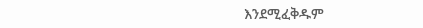እንደሚፈቅዱም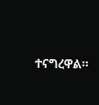ተናግረዋል።